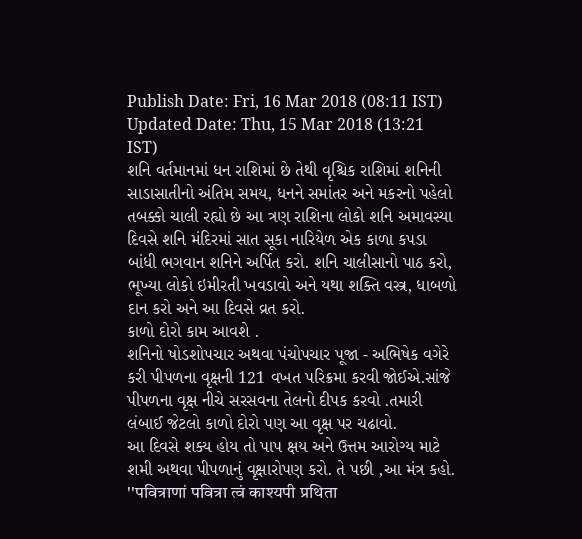Publish Date: Fri, 16 Mar 2018 (08:11 IST)
Updated Date: Thu, 15 Mar 2018 (13:21 IST)
શનિ વર્તમાનમાં ધન રાશિમાં છે તેથી વૃશ્ચિક રાશિમાં શનિની સાડાસાતીનો અંતિમ સમય, ધનને સમાંતર અને મકરનો પહેલો તબક્કો ચાલી રહ્યો છે આ ત્રણ રાશિના લોકો શનિ અમાવસ્યા દિવસે શનિ મંદિરમાં સાત સૂકા નારિયેળ એક કાળા કપડા બાંધી ભગવાન શનિને અર્પિત કરો. શનિ ચાલીસાનો પાઠ કરો, ભૂખ્યા લોકો ઇમીરતી ખવડાવો અને યથા શક્તિ વસ્ત્ર, ધાબળો દાન કરો અને આ દિવસે વ્રત કરો.
કાળો દોરો કામ આવશે .
શનિનો ષોડશોપચાર અથવા પંચોપચાર પૂજા - અભિષેક વગેરે કરી પીપળના વૃક્ષની 121 વખત પરિક્રમા કરવી જોઈએ.સાંજે પીપળના વૃક્ષ નીચે સરસવના તેલનો દીપક કરવો .તમારી લંબાઈ જેટલો કાળો દોરો પણ આ વૃક્ષ પર ચઢાવો.
આ દિવસે શક્ય હોય તો પાપ ક્ષય અને ઉત્તમ આરોગ્ય માટે શમી અથવા પીપળાનું વૃક્ષારોપણ કરો. તે પછી ,આ મંત્ર કહો. ''पवित्राणां पवित्रा त्वं काश्यपी प्रथिता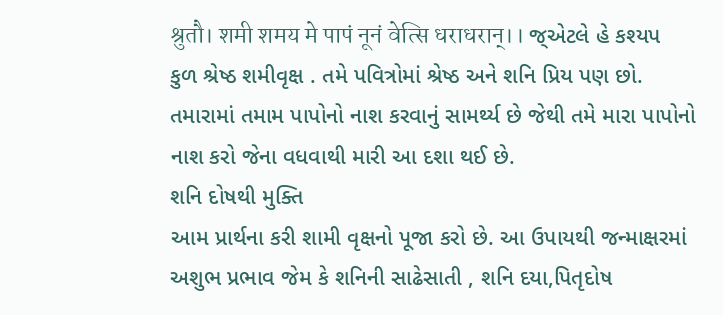श्रुतौ। शमी शमय मे पापं नूनं वेत्सि धराधरान्।। જ્એટલે હે કશ્યપ કુળ શ્રેષ્ઠ શમીવૃક્ષ . તમે પવિત્રોમાં શ્રેષ્ઠ અને શનિ પ્રિય પણ છો. તમારામાં તમામ પાપોનો નાશ કરવાનું સામર્થ્ય છે જેથી તમે મારા પાપોનો નાશ કરો જેના વધવાથી મારી આ દશા થઈ છે.
શનિ દોષથી મુક્તિ
આમ પ્રાર્થના કરી શામી વૃક્ષનો પૂજા કરો છે. આ ઉપાયથી જન્માક્ષરમાં અશુભ પ્રભાવ જેમ કે શનિની સાઢેસાતી , શનિ દયા,પિતૃદોષ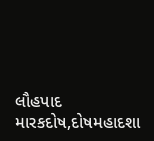લૌહપાદ મારકદોષ,દોષમહાદશા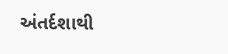અંતર્દશાથી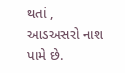થતાં , આડઅસરો નાશ પામે છે.